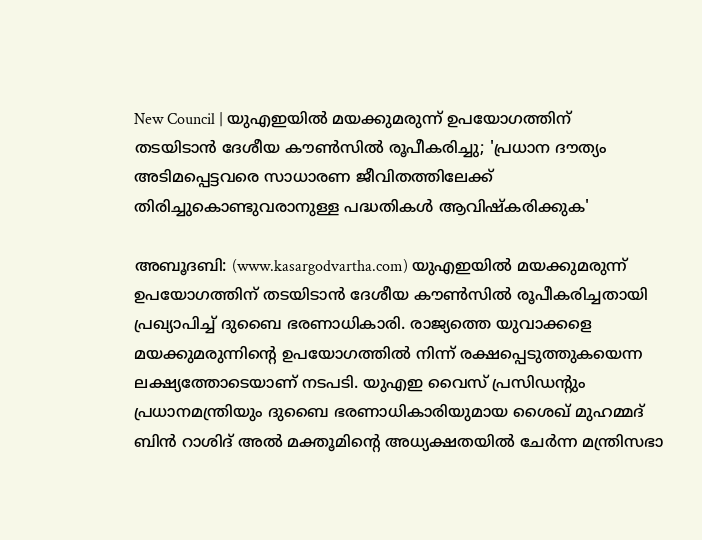New Council | യുഎഇയില്‍ മയക്കുമരുന്ന് ഉപയോഗത്തിന് തടയിടാന്‍ ദേശീയ കൗണ്‍സില്‍ രൂപീകരിച്ചു; 'പ്രധാന ദൗത്യം അടിമപ്പെട്ടവരെ സാധാരണ ജീവിതത്തിലേക്ക് തിരിച്ചുകൊണ്ടുവരാനുള്ള പദ്ധതികള്‍ ആവിഷ്‌കരിക്കുക'

അബൂദബി: (www.kasargodvartha.com) യുഎഇയില്‍ മയക്കുമരുന്ന് ഉപയോഗത്തിന് തടയിടാന്‍ ദേശീയ കൗണ്‍സില്‍ രൂപീകരിച്ചതായി പ്രഖ്യാപിച്ച് ദുബൈ ഭരണാധികാരി. രാജ്യത്തെ യുവാക്കളെ മയക്കുമരുന്നിന്റെ ഉപയോഗത്തില്‍ നിന്ന് രക്ഷപ്പെടുത്തുകയെന്ന ലക്ഷ്യത്തോടെയാണ് നടപടി. യുഎഇ വൈസ് പ്രസിഡന്റും പ്രധാനമന്ത്രിയും ദുബൈ ഭരണാധികാരിയുമായ ശൈഖ് മുഹമ്മദ് ബിന്‍ റാശിദ് അല്‍ മക്തൂമിന്റെ അധ്യക്ഷതയില്‍ ചേര്‍ന്ന മന്ത്രിസഭാ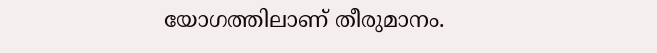യോഗത്തിലാണ് തീരുമാനം.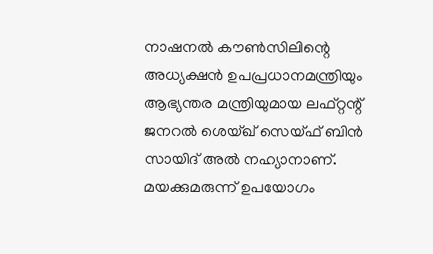നാഷനല്‍ കൗണ്‍സിലിന്റെ അധ്യക്ഷന്‍ ഉപപ്രധാനമന്ത്രിയും ആഭ്യന്തര മന്ത്രിയുമായ ലഫ്റ്റന്റ് ജനറല്‍ ശെയ്ഖ് സെയ്ഫ് ബിന്‍ സായിദ് അല്‍ നഹ്യാനാണ്. മയക്കുമരുന്ന് ഉപയോഗം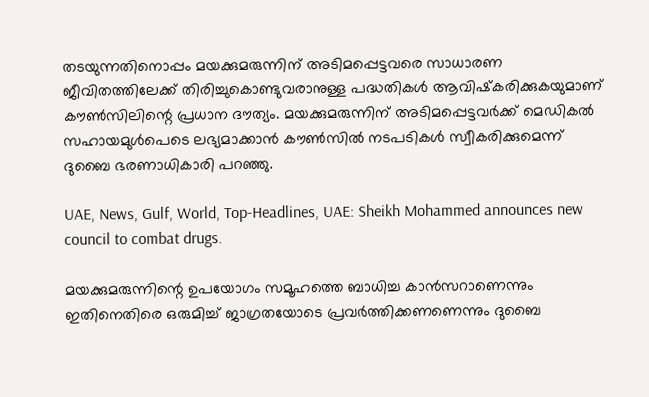തടയുന്നതിനൊപ്പം മയക്കുമരുന്നിന് അടിമപ്പെട്ടവരെ സാധാരണ ജീവിതത്തിലേക്ക് തിരിച്ചുകൊണ്ടുവരാനുള്ള പദ്ധതികള്‍ ആവിഷ്‌കരിക്കുകയുമാണ് കൗണ്‍സിലിന്റെ പ്രധാന ദൗത്യം. മയക്കുമരുന്നിന് അടിമപ്പെട്ടവര്‍ക്ക് മെഡികല്‍ സഹായമുള്‍പെടെ ലഭ്യമാക്കാന്‍ കൗണ്‍സില്‍ നടപടികള്‍ സ്വീകരിക്കുമെന്ന് ദുബൈ ഭരണാധികാരി പറഞ്ഞു.

UAE, News, Gulf, World, Top-Headlines, UAE: Sheikh Mohammed announces new council to combat drugs.

മയക്കുമരുന്നിന്റെ ഉപയോഗം സമൂഹത്തെ ബാധിച്ച കാന്‍സറാണെന്നും ഇതിനെതിരെ ഒരുമിച്ച് ജാഗ്രതയോടെ പ്രവര്‍ത്തിക്കണണെന്നും ദുബൈ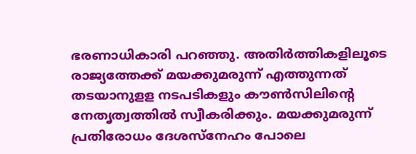ഭരണാധികാരി പറഞ്ഞു. അതിര്‍ത്തികളിലൂടെ രാജ്യത്തേക്ക് മയക്കുമരുന്ന് എത്തുന്നത് തടയാനുളള നടപടികളും കൗണ്‍സിലിന്റെ നേതൃത്വത്തില്‍ സ്വീകരിക്കും. മയക്കുമരുന്ന് പ്രതിരോധം ദേശസ്‌നേഹം പോലെ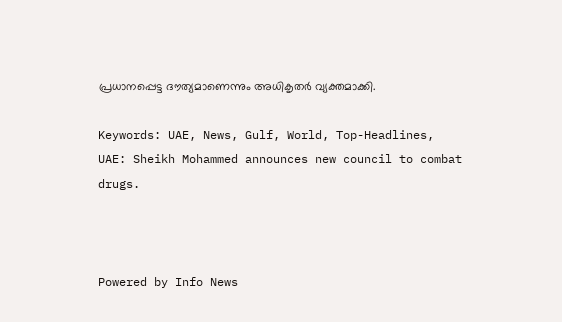പ്രധാനപ്പെട്ട ദൗത്യമാണെന്നും അധികൃതര്‍ വ്യക്തമാക്കി.

Keywords: UAE, News, Gulf, World, Top-Headlines, UAE: Sheikh Mohammed announces new council to combat drugs.



Powered by Info News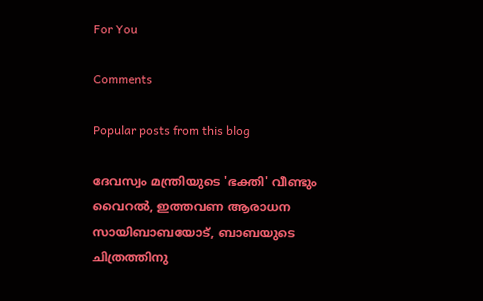For You

Comments

Popular posts from this blog

ദേവസ്വം മന്ത്രിയുടെ 'ഭക്തി' വീണ്ടും വൈറല്‍, ഇത്തവണ ആരാധന സായിബാബയോട്, ബാബയുടെ ചിത്രത്തിനു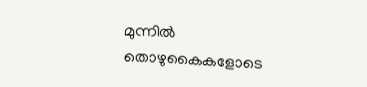മുന്നില്‍ തൊഴുകൈകളോടെ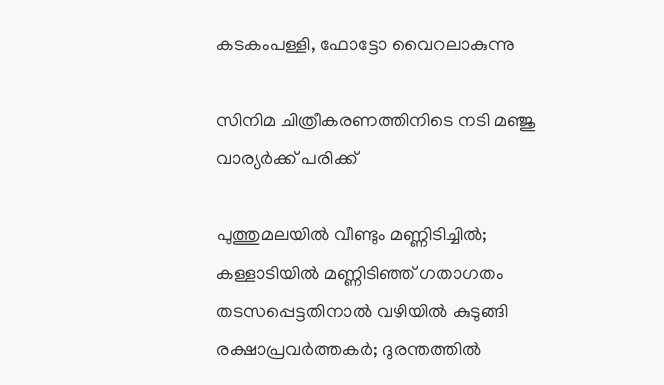കടകംപള്ളി, ഫോട്ടോ വൈറലാകുന്നു

സിനിമ ചിത്രീകരണത്തിനിടെ നടി മഞ്ജു വാര്യര്‍ക്ക് പരിക്ക്

പുത്തുമലയില്‍ വീണ്ടും മണ്ണിടിച്ചില്‍; കള്ളാടിയില്‍ മണ്ണിടിഞ്ഞ് ഗതാഗതം തടസപ്പെട്ടതിനാല്‍ വഴിയില്‍ കുടുങ്ങി രക്ഷാപ്രവര്‍ത്തകര്‍; ദുരന്തത്തില്‍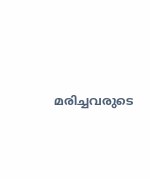മരിച്ചവരുടെ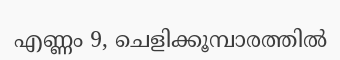എണ്ണം 9, ചെളിക്കൂമ്പാരത്തില്‍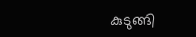കുടുങ്ങി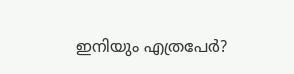ഇനിയും എത്രപേര്‍?